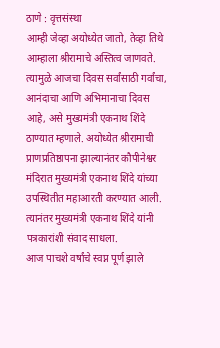ठाणे : वृत्तसंस्था
आम्ही जेव्हा अयोध्येत जातो, तेव्हा तिथे आम्हाला श्रीरामाचे अस्तित्व जाणवते. त्यामुळे आजचा दिवस सर्वांसाठी गर्वांचा, आनंदाचा आणि अभिमानाचा दिवस आहे, असे मुख्यमंत्री एकनाथ शिंदे ठाण्यात म्हणाले. अयोध्येत श्रीरामाची प्राणप्रतिष्ठापना झाल्यानंतर कौपीनेश्वर मंदिरात मुख्यमंत्री एकनाथ शिंदे यांच्या उपस्थितीत महाआरती करण्यात आली. त्यानंतर मुख्यमंत्री एकनाथ शिंदे यांनी पत्रकारांशी संवाद साधला.
आज पाचशे वर्षांचे स्वप्न पूर्ण झाले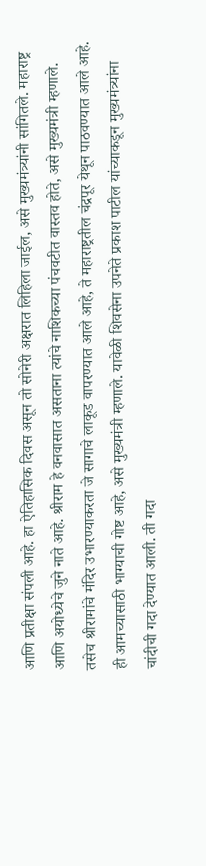आणि प्रतीक्षा संपली आहे. हा ऐतिहासिक दिवस असून तो सोनेरी अक्षरात लिहिला जाईल, असे मुख्यमंत्र्यांनी सांगितले. महाराष्ट्र आणि अयोध्येचे जुने नाते आहे. श्रीराम हे वनवासात असताना त्यांचे नाशिकच्या पंचवटीत वास्तव होते, असे मुख्यमंत्री म्हणाले. तसेच श्रीरामांचे मंदिर उभारण्याकरता जे सागाचे लाकूड वापरण्यात आले आहे, ते महाराष्ट्रतील चंद्रपूर येथून पाठवण्यात आले आहे. ही आमच्यासाठी भाग्याची गोष्ट आहे, असे मुख्यमंत्री म्हणाले. यावेळी शिवसेना उपनेते प्रकाश पाटील यांच्याकडून मुख्यमंत्र्यांना चांदीची गदा देण्यात आली. ती गदा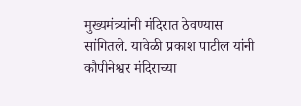मुख्यमंत्र्यांनी मंदिरात ठेवण्यास सांगितले. यावेळी प्रकाश पाटील यांनी कौपीनेश्वर मंदिराच्या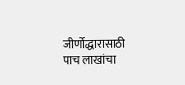जीर्णोद्धारासाठी पाच लाखांचा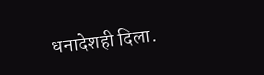धनादेशही दिला.